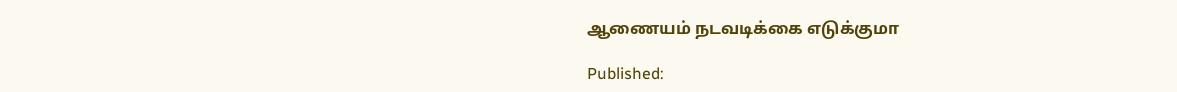ஆணையம் நடவடிக்கை எடுக்குமா

Published: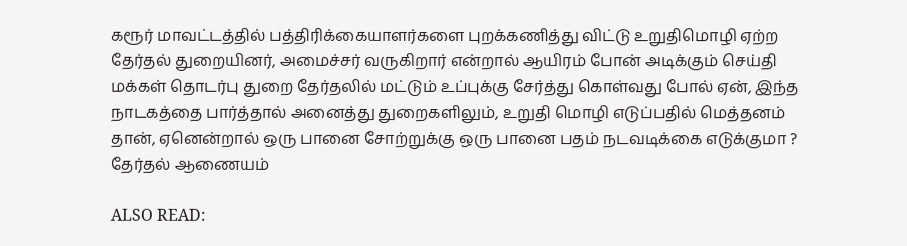கரூர் மாவட்டத்தில் பத்திரிக்கையாளர்களை புறக்கணித்து விட்டு உறுதிமொழி ஏற்ற தேர்தல் துறையினர், அமைச்சர் வருகிறார் என்றால் ஆயிரம் போன் அடிக்கும் செய்தி மக்கள் தொடர்பு துறை தேர்தலில் மட்டும் உப்புக்கு சேர்த்து கொள்வது போல் ஏன், இந்த நாடகத்தை பார்த்தால் அனைத்து துறைகளிலும், உறுதி மொழி எடுப்பதில் மெத்தனம் தான், ஏனென்றால் ஒரு பானை சோற்றுக்கு ஒரு பானை பதம் நடவடிக்கை எடுக்குமா ? தேர்தல் ஆணையம்

ALSO READ: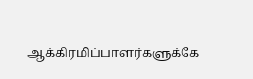ஆக்கிரமிப்பாளர்களுக்கே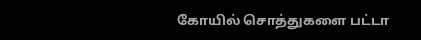கோயில் சொத்துகளை பட்டா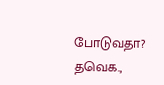போடுவதா? தவெக.,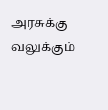அரசுக்கு வலுக்கும்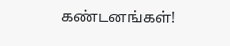கண்டனங்கள்!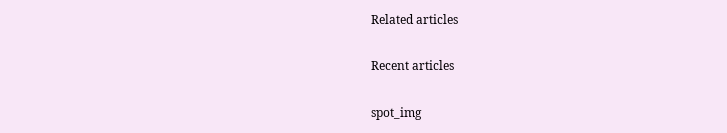Related articles

Recent articles

spot_img